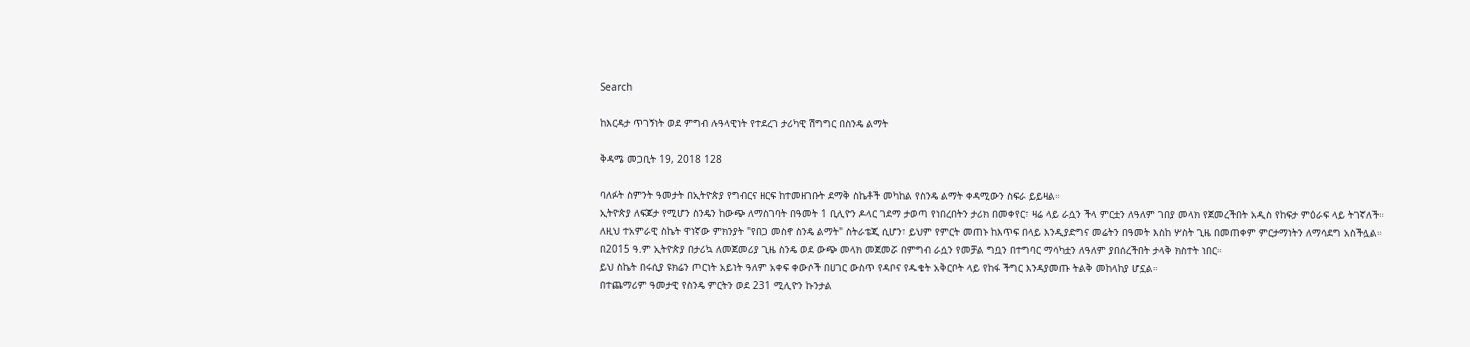Search

ከእርዳታ ጥገኝነት ወደ ምግብ ሉዓላዊነት የተደረገ ታሪካዊ ሽግግር በስንዴ ልማት

ቅዳሜ መጋቢት 19, 2018 128

ባለፉት ስምንት ዓመታት በኢትዮጵያ የግብርና ዘርፍ ከተመዘገቡት ደማቅ ስኬቶች መካከል የስንዴ ልማት ቀዳሚውን ስፍራ ይይዛል።
ኢትዮጵያ ለፍጆታ የሚሆን ስንዴን ከውጭ ለማስገባት በዓመት 1 ቢሊዮን ዶላር ገደማ ታወጣ የነበረበትን ታሪክ በመቀየር፣ ዛሬ ላይ ራሷን ችላ ምርቷን ለዓለም ገበያ መላክ የጀመረችበት አዲስ የከፍታ ምዕራፍ ላይ ትገኛለች።
ለዚህ ተአምራዊ ስኬት ዋነኛው ምክንያት "የበጋ መስኖ ስንዴ ልማት" ስትራቴጂ ሲሆን፣ ይህም የምርት መጠኑ ከእጥፍ በላይ እንዲያድግና መሬትን በዓመት እስከ ሦስት ጊዜ በመጠቀም ምርታማነትን ለማሳደግ አስችሏል።
በ2015 ዓ.ም ኢትዮጵያ በታሪኳ ለመጀመሪያ ጊዜ ስንዴ ወደ ውጭ መላክ መጀመሯ በምግብ ራሷን የመቻል ግቧን በተግባር ማሳካቷን ለዓለም ያበሰረችበት ታላቅ ክስተት ነበር።
ይህ ስኬት በሩሲያ ዩክሬን ጦርነት አይነት ዓለም አቀፍ ቀውሶች በሀገር ውስጥ የዳቦና የዱቄት አቅርቦት ላይ የከፋ ችግር እንዳያመጡ ትልቅ መከላከያ ሆኗል።
በተጨማሪም ዓመታዊ የስንዴ ምርትን ወደ 231 ሚሊዮን ኩንታል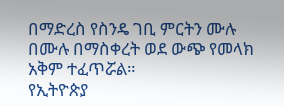በማድረስ የስንዴ ገቢ ምርትን ሙሉ በሙሉ በማስቀረት ወደ ውጭ የመላክ አቅም ተፈጥሯል።
የኢትዮጵያ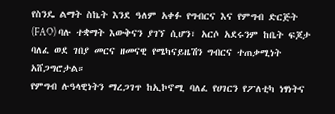የስንዴ ልማት ስኬት እንደ ዓለም አቀፉ የግብርና እና የምግብ ድርጅት (FAO) ባሉ ተቋማት እውቅናን ያገኘ ሲሆን፣ አርሶ አደሩንም ከቤት ፍጆታ ባለፈ ወደ ገበያ መርና ዘመናዊ የሜካናይዜሽን ግብርና ተጠቃሚነት አሸጋግሮታል።
የምግብ ሉዓላዊነትን ማረጋገጥ ከኢኮኖሚ ባለፈ የሀገርን የፖለቲካ ነፃነትና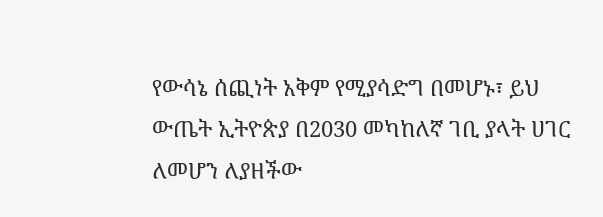የውሳኔ ሰጪነት አቅም የሚያሳድግ በመሆኑ፣ ይህ ውጤት ኢትዮጵያ በ2030 መካከለኛ ገቢ ያላት ሀገር ለመሆን ለያዘችው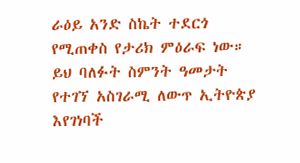ራዕይ አንድ ስኬት ተደርጎ የሚጠቀስ የታሪክ ምዕራፍ ነው።
ይህ ባለፉት ስምንት ዓመታት የተገኘ አስገራሚ ለውጥ ኢትዮጵያ እየገነባች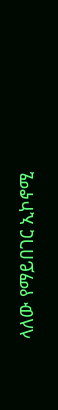ላለው የማይበገር ኢኮኖሚ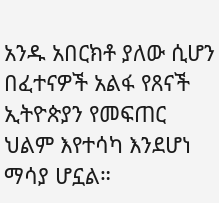አንዱ አበርክቶ ያለው ሲሆን በፈተናዎች አልፋ የጸናች ኢትዮጵያን የመፍጠር ህልም እየተሳካ እንደሆነ ማሳያ ሆኗል።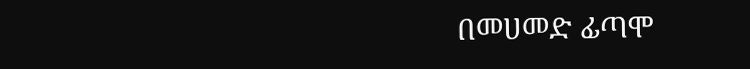በመሀመድ ፊጣሞ